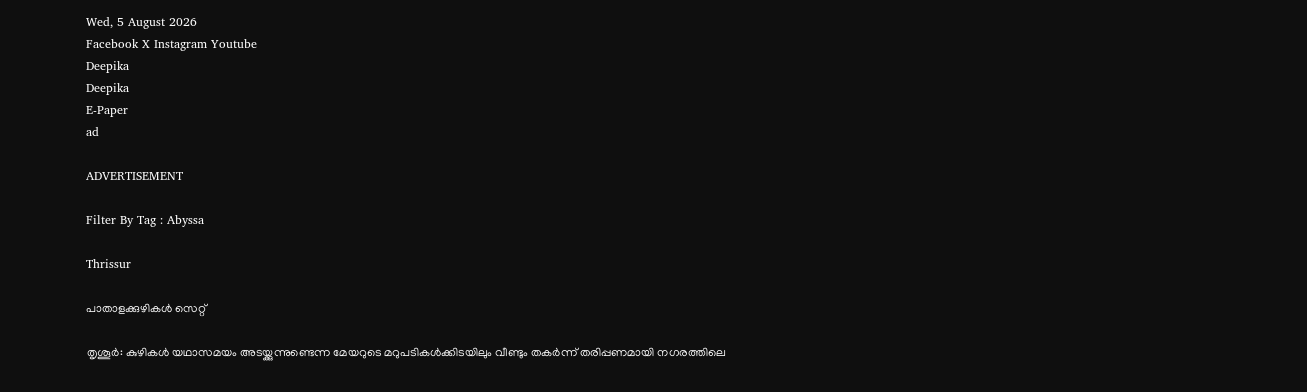Wed, 5 August 2026
Facebook X Instagram Youtube
Deepika
Deepika
E-Paper
ad

ADVERTISEMENT

Filter By Tag : Abyssa

Thrissur

പാതാളക്കുഴികൾ സെറ്റ്

തൃശൂർ: കുഴികൾ യഥാസമയം അടയ്ക്കുന്നുണ്ടെന്ന മേയറുടെ മറുപടികൾക്കിടയിലും വീണ്ടും തകർന്ന് തരിപ്പണമായി നഗരത്തിലെ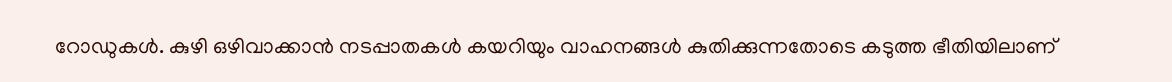റോഡുകൾ. കുഴി ഒഴിവാക്കാൻ നടപ്പാതകൾ കയറിയും വാഹനങ്ങൾ കുതിക്കുന്നതോടെ കടുത്ത ഭീതിയിലാണ്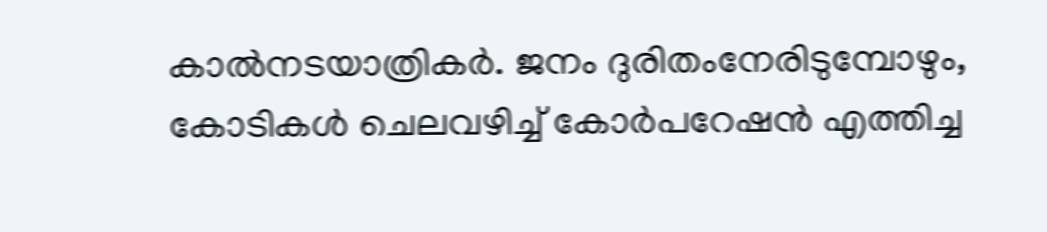കാൽനടയാത്രികർ. ജനം ദുരിതംനേരിടുമ്പോഴും, കോടികൾ ചെലവഴിച്ച് കോർപറേഷൻ എത്തിച്ച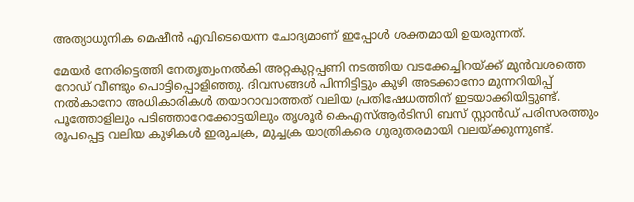അത്യാധുനിക മെഷീൻ എവിടെയെന്ന ചോദ്യമാണ് ഇപ്പോൾ ശക്തമായി ഉയരുന്നത്.

മേയർ നേരിട്ടെത്തി നേതൃത്വംനൽകി അറ്റകുറ്റപ്പണി നടത്തിയ വടക്കേച്ചിറയ്ക്ക് മുൻവശത്തെ റോഡ് വീണ്ടും പൊട്ടിപ്പൊളിഞ്ഞു. ദിവസങ്ങൾ പിന്നിട്ടിട്ടും കുഴി അടക്കാനോ മുന്നറിയിപ്പ് നൽകാനോ അധികാരികൾ തയാറാവാത്തത് വലിയ പ്രതിഷേധത്തിന് ഇടയാക്കിയിട്ടുണ്ട്. പൂത്തോളിലും പടിഞ്ഞാറേക്കോട്ടയിലും തൃശൂർ കെഎസ്ആർടിസി ബസ് സ്റ്റാൻഡ് പരിസരത്തും രൂപപ്പെട്ട വലിയ കുഴികൾ ഇരുചക്ര, മുച്ചക്ര യാത്രികരെ ഗുരുതരമായി വലയ്ക്കുന്നുണ്ട്.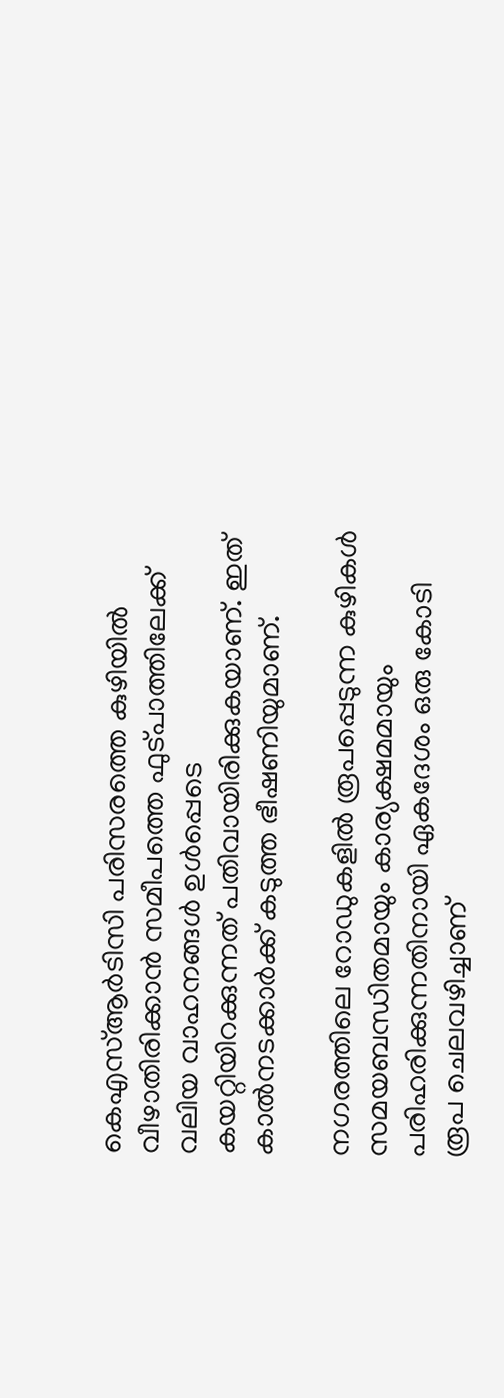കെഎസ്ആർടിസി പരിസരത്തെ കുഴിയിൽ വീഴാതിരിക്കാൻ സമീപത്തെ ഫുട്പാത്തിലേക്ക് വലിയ വാഹനങ്ങൾ ഉൾപ്പെടെ കയറ്റിയിറക്കുന്നത് പതിവായിരിക്കുകയാണ്. ഇത് കാൽനടക്കാർക്ക് കടുത്ത ഭീഷണിയുമാണ്.

നഗരത്തിലെ റോഡുകളിൽ രൂപപ്പെടുന്ന കുഴികൾ സമയബന്ധിതമായും കാര്യക്ഷമമായും പരിഹരിക്കുന്നതിനായി ഏകദേശം ഒരു കോടി രൂപ ചെലവഴിച്ചാണ്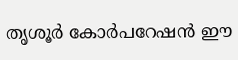തൃശൂർ കോർപറേഷൻ ഈ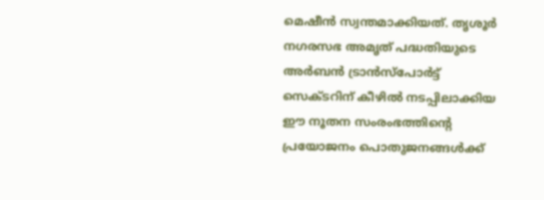മെഷീൻ സ്വന്തമാക്കിയത്. തൃശൂർ നഗരസഭ അമൃത് പദ്ധതിയുടെ അർബൻ ട്രാൻസ്പോർട്ട് സെക്ടറിന് കീഴിൽ നടപ്പിലാക്കിയ ഈ നൂതന സംരംഭത്തിന്‍റെ പ്രയോജനം പൊതുജനങ്ങൾക്ക്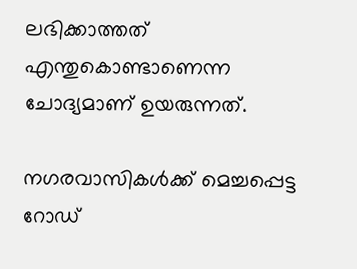ലഭിക്കാത്തത് എന്തുകൊണ്ടാണെന്ന ചോദ്യമാണ് ഉയരുന്നത്.

നഗരവാസികൾക്ക് മെച്ചപ്പെട്ട റോഡ്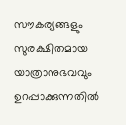സൗകര്യങ്ങളും സുരക്ഷിതമായ യാത്രാനുഭവവും ഉറപ്പാക്കുന്നതിൽ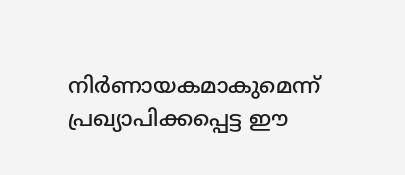നിർണായകമാകുമെന്ന് പ്രഖ്യാപിക്കപ്പെട്ട ഈ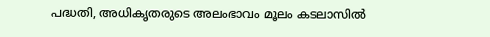പദ്ധതി, അധികൃതരുടെ അലംഭാവം മൂലം കടലാസിൽ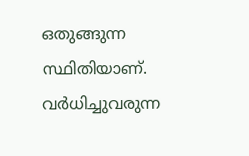ഒതുങ്ങുന്ന സ്ഥിതിയാണ്. വർധിച്ചുവരുന്ന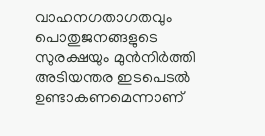വാഹനഗതാഗതവും പൊതുജനങ്ങളുടെ സുരക്ഷയും മുൻനിർത്തി അടിയന്തര ഇടപെടൽ ഉണ്ടാകണമെന്നാണ്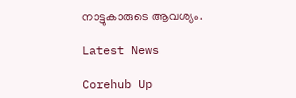നാട്ടുകാരുടെ ആവശ്യം.

Latest News

Corehub Up